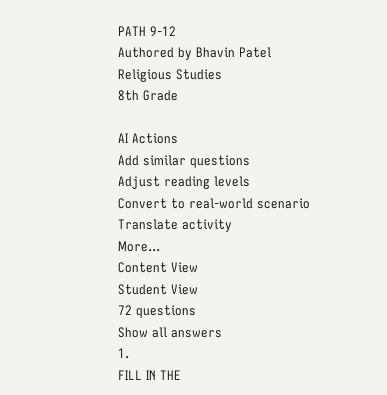PATH 9-12
Authored by Bhavin Patel
Religious Studies
8th Grade

AI Actions
Add similar questions
Adjust reading levels
Convert to real-world scenario
Translate activity
More...
Content View
Student View
72 questions
Show all answers
1.
FILL IN THE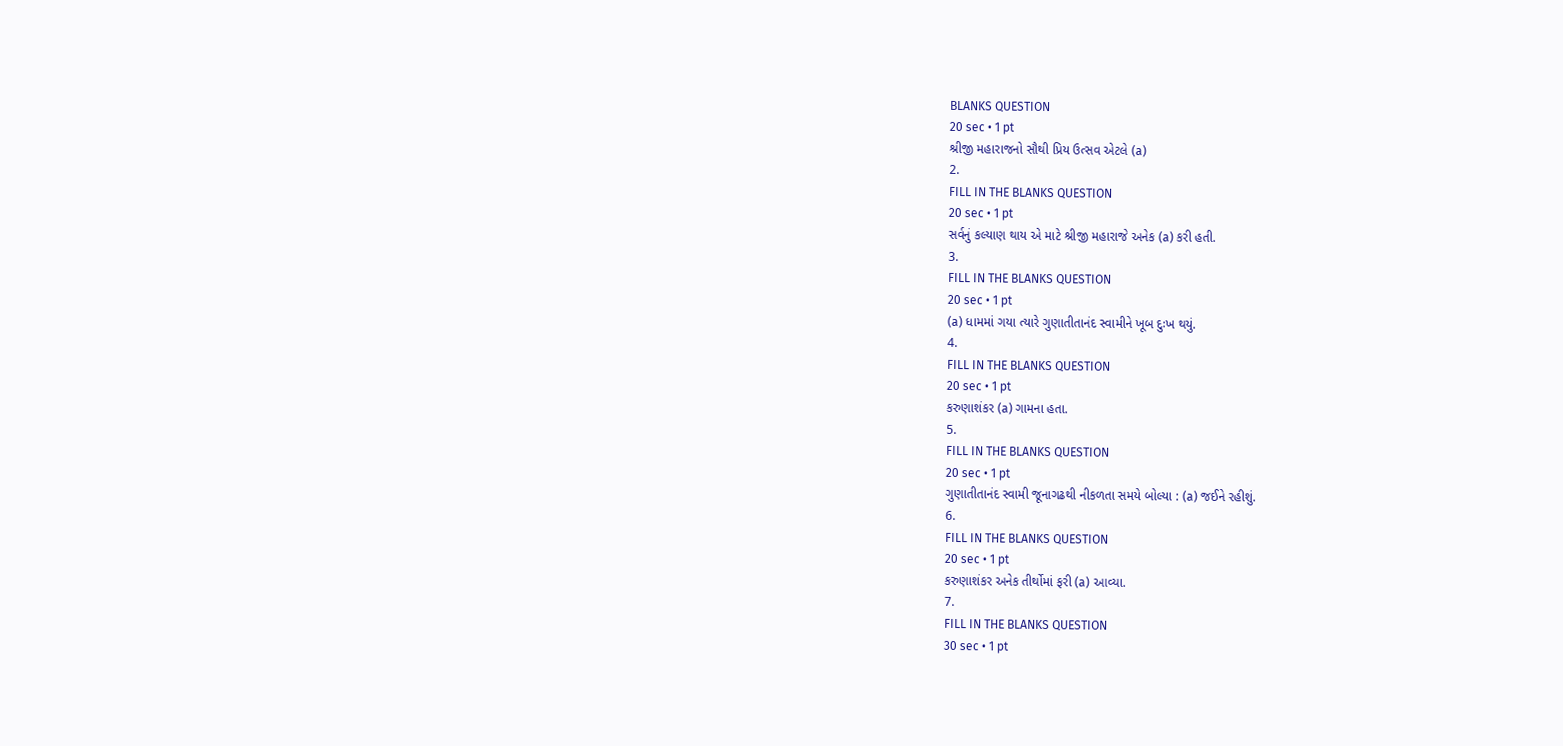BLANKS QUESTION
20 sec • 1 pt
શ્રીજી મહારાજનો સૌથી પ્રિય ઉત્સવ એટલે (a)
2.
FILL IN THE BLANKS QUESTION
20 sec • 1 pt
સર્વનું કલ્યાણ થાય એ માટે શ્રીજી મહારાજે અનેક (a) કરી હતી.
3.
FILL IN THE BLANKS QUESTION
20 sec • 1 pt
(a) ધામમાં ગયા ત્યારે ગુણાતીતાનંદ સ્વામીને ખૂબ દુઃખ થયું.
4.
FILL IN THE BLANKS QUESTION
20 sec • 1 pt
કરુણાશંકર (a) ગામના હતા.
5.
FILL IN THE BLANKS QUESTION
20 sec • 1 pt
ગુણાતીતાનંદ સ્વામી જૂનાગઢથી નીકળતા સમયે બોલ્યા : (a) જઈને રહીશું.
6.
FILL IN THE BLANKS QUESTION
20 sec • 1 pt
કરુણાશંકર અનેક તીર્થોમાં ફરી (a) આવ્યા.
7.
FILL IN THE BLANKS QUESTION
30 sec • 1 pt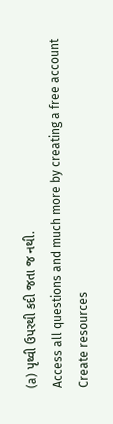(a) પૃથ્વી ઉપરથી કદી જતા જ નથી.
Access all questions and much more by creating a free account
Create resources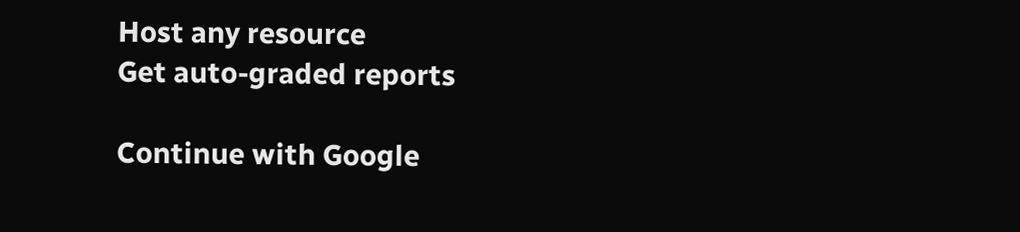Host any resource
Get auto-graded reports

Continue with Google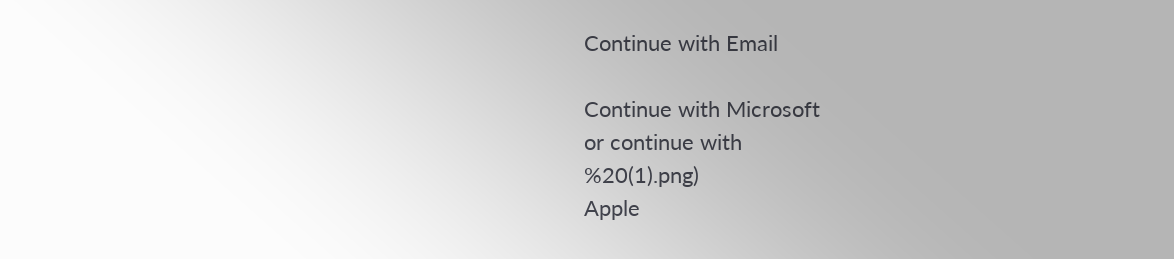Continue with Email

Continue with Microsoft
or continue with
%20(1).png)
Apple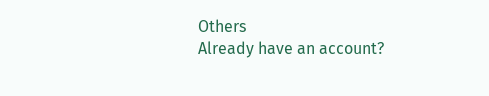Others
Already have an account?